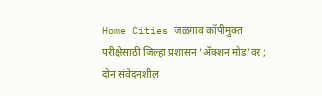Home Cities जळगाव कॉपीमुक्त परीक्षेसाठी जिल्हा प्रशासन ‘ॲक्शन मोड’वर ; दोन संवेदनशील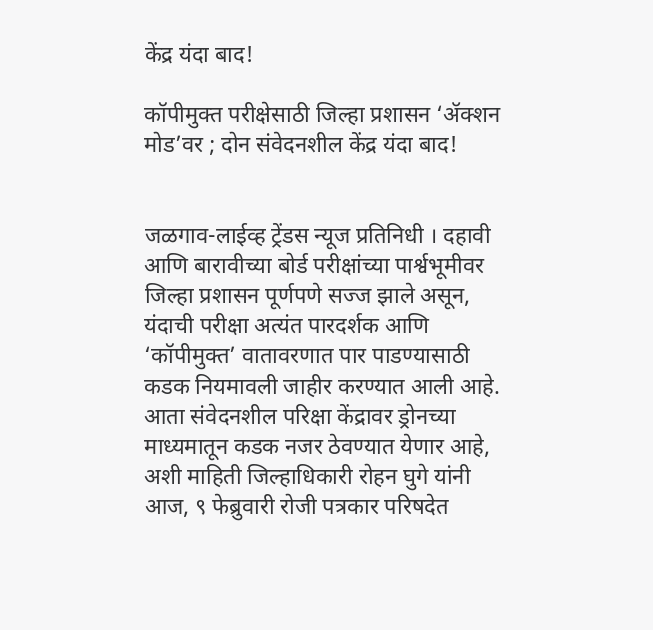केंद्र यंदा बाद!

कॉपीमुक्त परीक्षेसाठी जिल्हा प्रशासन ‘ॲक्शन मोड’वर ; दोन संवेदनशील केंद्र यंदा बाद!


जळगाव-लाईव्ह ट्रेंडस न्यूज प्रतिनिधी । दहावी आणि बारावीच्या बोर्ड परीक्षांच्या पार्श्वभूमीवर जिल्हा प्रशासन पूर्णपणे सज्ज झाले असून, यंदाची परीक्षा अत्यंत पारदर्शक आणि ‘कॉपीमुक्त’ वातावरणात पार पाडण्यासाठी कडक नियमावली जाहीर करण्यात आली आहे. आता संवेदनशील परिक्षा केंद्रावर ड्रोनच्या माध्यमातून कडक नजर ठेवण्यात येणार आहे, अशी माहिती जिल्हाधिकारी रोहन घुगे यांनी आज, ९ फेब्रुवारी रोजी पत्रकार परिषदेत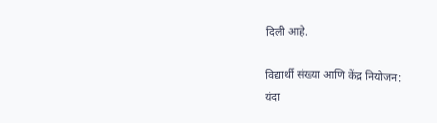दिली आहे.

विद्यार्थी संख्या आणि केंद्र नियोजन:
यंदा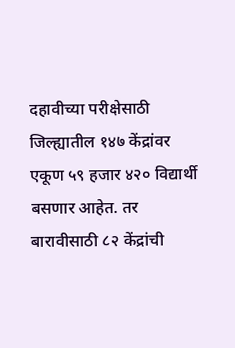दहावीच्या परीक्षेसाठी जिल्ह्यातील १४७ केंद्रांवर एकूण ५९ हजार ४२० विद्यार्थी बसणार आहेत. तर बारावीसाठी ८२ केंद्रांची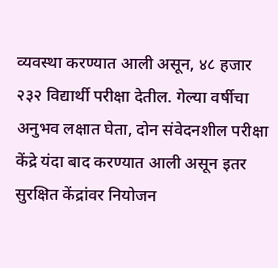व्यवस्था करण्यात आली असून, ४८ हजार २३२ विद्यार्थी परीक्षा देतील. गेल्या वर्षीचा अनुभव लक्षात घेता, दोन संवेदनशील परीक्षा केंद्रे यंदा बाद करण्यात आली असून इतर सुरक्षित केंद्रांवर नियोजन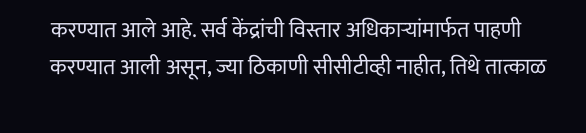करण्यात आले आहे. सर्व केंद्रांची विस्तार अधिकाऱ्यांमार्फत पाहणी करण्यात आली असून, ज्या ठिकाणी सीसीटीव्ही नाहीत, तिथे तात्काळ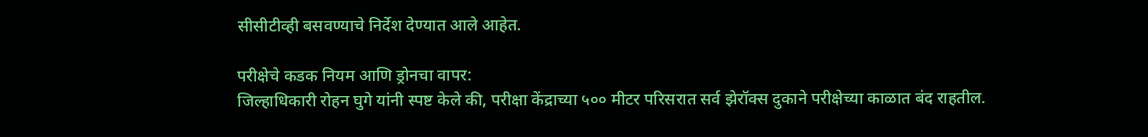सीसीटीव्ही बसवण्याचे निर्देश देण्यात आले आहेत.

परीक्षेचे कडक नियम आणि ड्रोनचा वापर:
जिल्हाधिकारी रोहन घुगे यांनी स्पष्ट केले की, परीक्षा केंद्राच्या ५०० मीटर परिसरात सर्व झेरॉक्स दुकाने परीक्षेच्या काळात बंद राहतील.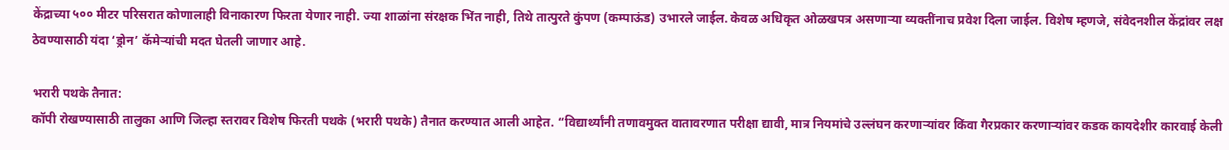केंद्राच्या ५०० मीटर परिसरात कोणालाही विनाकारण फिरता येणार नाही. ज्या शाळांना संरक्षक भिंत नाही, तिथे तात्पुरते कुंपण (कम्पाऊंड) उभारले जाईल. केवळ अधिकृत ओळखपत्र असणाऱ्या व्यक्तींनाच प्रवेश दिला जाईल. विशेष म्हणजे, संवेदनशील केंद्रांवर लक्ष ठेवण्यासाठी यंदा ‘ड्रोन’ कॅमेऱ्यांची मदत घेतली जाणार आहे.

भरारी पथके तैनात:
कॉपी रोखण्यासाठी तालुका आणि जिल्हा स्तरावर विशेष फिरती पथके (भरारी पथके) तैनात करण्यात आली आहेत. “विद्यार्थ्यांनी तणावमुक्त वातावरणात परीक्षा द्यावी, मात्र नियमांचे उल्लंघन करणाऱ्यांवर किंवा गैरप्रकार करणाऱ्यांवर कडक कायदेशीर कारवाई केली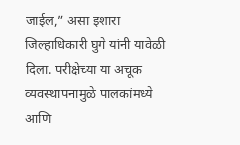जाईल,” असा इशारा जिल्हाधिकारी घुगे यांनी यावेळी दिला. परीक्षेच्या या अचूक व्यवस्थापनामुळे पालकांमध्ये आणि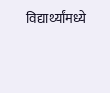विद्यार्थ्यांमध्ये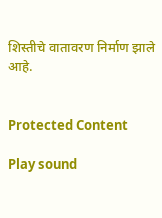शिस्तीचे वातावरण निर्माण झाले आहे.


Protected Content

Play sound